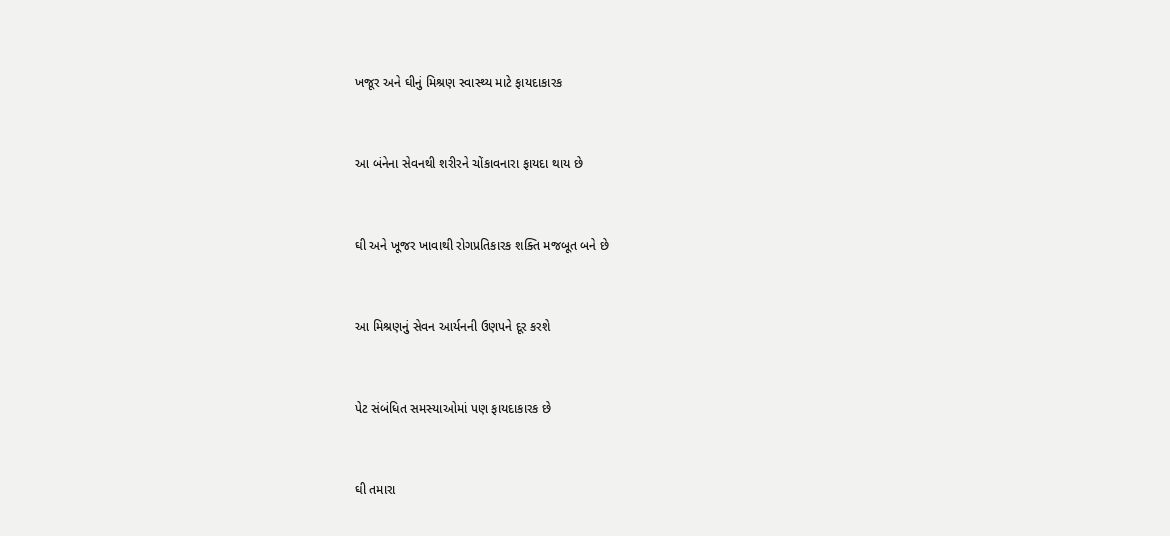ખજૂર અને ઘીનું મિશ્રણ સ્વાસ્થ્ય માટે ફાયદાકારક



આ બંનેના સેવનથી શરીરને ચોંકાવનારા ફાયદા થાય છે



ઘી અને ખૂજર ખાવાથી રોગપ્રતિકારક શક્તિ મજબૂત બને છે



આ મિશ્રણનું સેવન આર્યનની ઉણપને દૂર કરશે



પેટ સંબંધિત સમસ્યાઓમાં પણ ફાયદાકારક છે



ઘી તમારા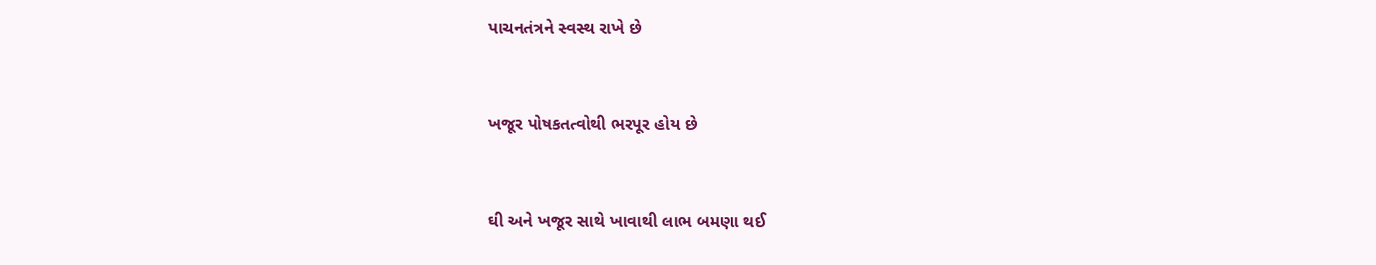પાચનતંત્રને સ્વસ્થ રાખે છે



ખજૂર પોષકતત્વોથી ભરપૂર હોય છે



ઘી અને ખજૂર સાથે ખાવાથી લાભ બમણા થઈ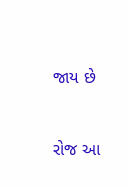જાય છે



રોજ આ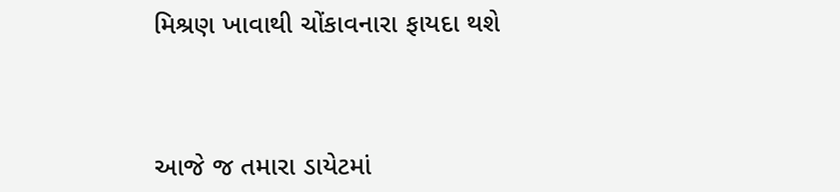મિશ્રણ ખાવાથી ચોંકાવનારા ફાયદા થશે



આજે જ તમારા ડાયેટમાં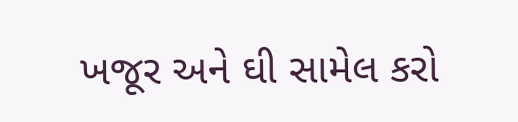ખજૂર અને ઘી સામેલ કરો